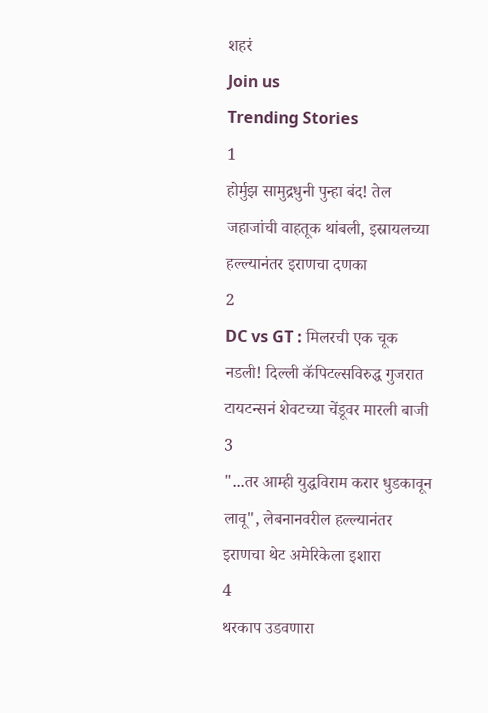शहरं
Join us
Trending Stories
1
होर्मुझ सामुद्रधुनी पुन्हा बंद! तेल जहाजांची वाहतूक थांबली, इस्रायलच्या हल्ल्यानंतर इराणचा दणका
2
DC vs GT : मिलरची एक चूक नडली! दिल्ली कॅपिटल्सविरुद्ध गुजरात टायटन्सनं शेवटच्या चेंडूवर मारली बाजी
3
"...तर आम्ही युद्धविराम करार धुडकावून लावू", लेबनानवरील हल्ल्यानंतर इराणचा थेट अमेरिकेला इशारा
4
थरकाप उडवणारा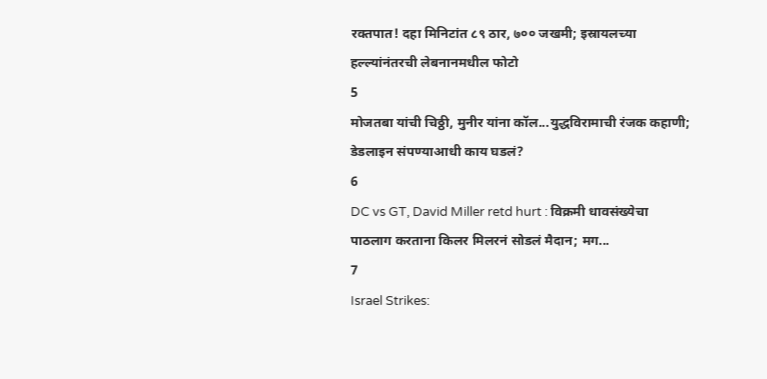रक्तपात! दहा मिनिटांत ८९ ठार, ७०० जखमी; इस्रायलच्या हल्ल्यांनंतरची लेबनानमधील फोटो
5
मोजतबा यांची चिठ्ठी, मुनीर यांना कॉल...युद्धविरामाची रंजक कहाणी; डेडलाइन संपण्याआधी काय घडलं?
6
DC vs GT, David Miller retd hurt : विक्रमी धावसंख्येचा पाठलाग करताना किलर मिलरनं सोडलं मैदान; मग...
7
Israel Strikes: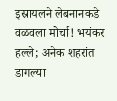इस्रायलने लेबनानकडे वळवला मोर्चा! भयंकर हल्ले; अनेक शहरांत डागल्या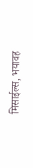मिसाईल्स, भयावह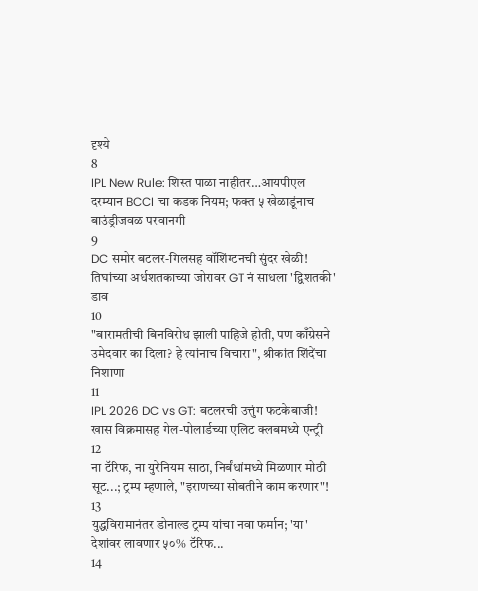दृश्ये
8
IPL New Rule: शिस्त पाळा नाहीतर…आयपीएल दरम्यान BCCI चा कडक नियम; फक्त ५ खेळाडूंनाच बाउंड्रीजवळ परवानगी
9
DC समोर बटलर-गिलसह वॉशिंग्टनची सुंदर खेळी! तिघांच्या अर्धशतकाच्या जोरावर GT नं साधला 'द्विशतकी' डाव
10
"बारामतीची बिनविरोध झाली पाहिजे होती, पण काँग्रेसने उमेदवार का दिला? हे त्यांनाच विचारा", श्रीकांत शिंदेंचा निशाणा
11
IPL 2026 DC vs GT: बटलरची उत्तुंग फटकेबाजी! खास विक्रमासह गेल-पोलार्डच्या एलिट क्लबमध्ये एन्ट्री
12
ना टॅरिफ, ना युरेनियम साठा, निर्बंधांमध्ये मिळणार मोठी सूट...; ट्रम्प म्हणाले, "इराणच्या सोबतीने काम करणार"!
13
युद्धविरामानंतर डोनाल्ड ट्रम्प यांचा नवा फर्मान; 'या' देशांवर लावणार ५०% टॅरिफ...
14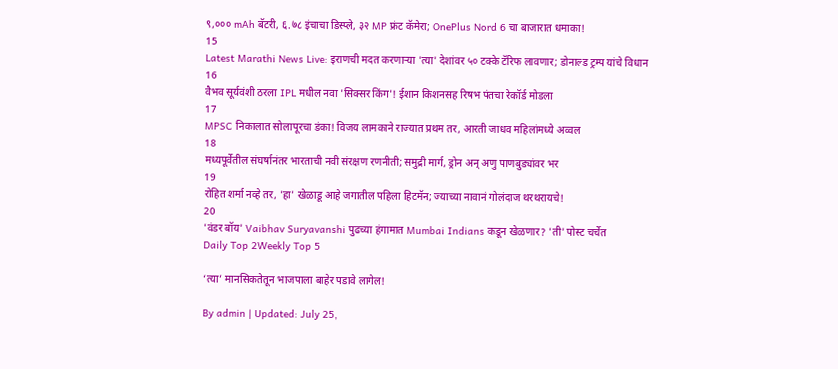९,००० mAh बॅटरी, ६.७८ इंचाचा डिस्प्ले, ३२ MP फ्रंट कॅमेरा; OnePlus Nord 6 चा बाजारात धमाका!
15
Latest Marathi News Live: इराणची मदत करणाऱ्या 'त्या' देशांवर ५० टक्के टॅरिफ लावणार; डोनाल्ड ट्रम्प यांचे विधान
16
वैभव सूर्यवंशी ठरला IPL मधील नवा 'सिक्सर किंग'! ईशान किशनसह रिषभ पंतचा रेकॉर्ड मोडला
17
MPSC निकालात सोलापूरचा डंका! विजय लामकाने राज्यात प्रथम तर, आरती जाधव महिलांमध्ये अव्वल
18
मध्यपूर्वेतील संघर्षानंतर भारताची नवी संरक्षण रणनीती; समुद्री मार्ग, ड्रोन अन् अणु पाणबुड्यांवर भर
19
रोहित शर्मा नव्हे तर, 'हा' खेळाडू आहे जगातील पहिला हिटमॅन; ज्याच्या नावानं गोलंदाज थरथरायचे!
20
'वंडर बॉय' Vaibhav Suryavanshi पुढच्या हंगामात Mumbai Indians कडून खेळणार? 'ती' पोस्ट चर्चेत
Daily Top 2Weekly Top 5

‘त्या’ मानसिकतेतून भाजपाला बाहेर पडावे लागेल!

By admin | Updated: July 25,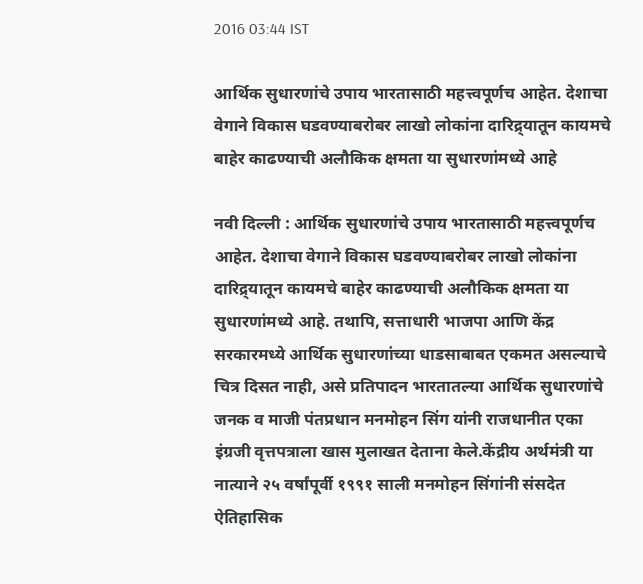2016 03:44 IST

आर्थिक सुधारणांचे उपाय भारतासाठी महत्त्वपूर्णच आहेत. देशाचा वेगाने विकास घडवण्याबरोबर लाखो लोकांना दारिद्र्यातून कायमचे बाहेर काढण्याची अलौकिक क्षमता या सुधारणांमध्ये आहे

नवी दिल्ली : आर्थिक सुधारणांचे उपाय भारतासाठी महत्त्वपूर्णच आहेत. देशाचा वेगाने विकास घडवण्याबरोबर लाखो लोकांना दारिद्र्यातून कायमचे बाहेर काढण्याची अलौकिक क्षमता या सुधारणांमध्ये आहे. तथापि, सत्ताधारी भाजपा आणि केंद्र सरकारमध्ये आर्थिक सुधारणांच्या धाडसाबाबत एकमत असल्याचे चित्र दिसत नाही, असे प्रतिपादन भारतातल्या आर्थिक सुधारणांचे जनक व माजी पंतप्रधान मनमोहन सिंग यांनी राजधानीत एका इंग्रजी वृत्तपत्राला खास मुलाखत देताना केले.केंद्रीय अर्थमंत्री या नात्याने २५ वर्षांपूर्वी १९९१ साली मनमोहन सिंगांनी संसदेत ऐतिहासिक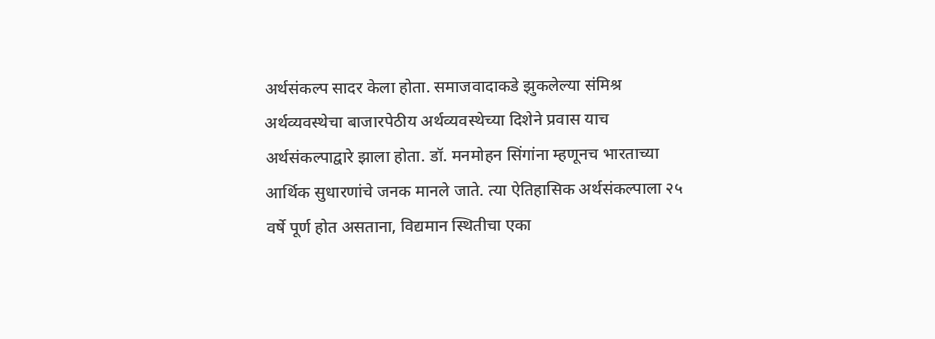अर्थसंकल्प सादर केला होता. समाजवादाकडे झुकलेल्या संमिश्र अर्थव्यवस्थेचा बाजारपेठीय अर्थव्यवस्थेच्या दिशेने प्रवास याच अर्थसंकल्पाद्वारे झाला होता. डॉ. मनमोहन सिंगांना म्हणूनच भारताच्या आर्थिक सुधारणांचे जनक मानले जाते. त्या ऐतिहासिक अर्थसंकल्पाला २५ वर्षे पूर्ण होत असताना, विद्यमान स्थितीचा एका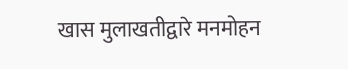खास मुलाखतीद्वारे मनमोहन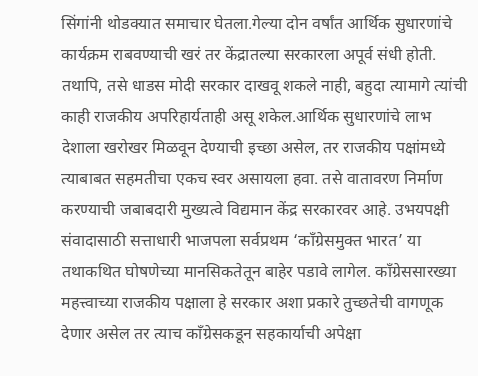सिंगांनी थोडक्यात समाचार घेतला.गेल्या दोन वर्षांत आर्थिक सुधारणांचे कार्यक्रम राबवण्याची खरं तर केंद्रातल्या सरकारला अपूर्व संधी होती. तथापि, तसे धाडस मोदी सरकार दाखवू शकले नाही, बहुदा त्यामागे त्यांची काही राजकीय अपरिहार्यताही असू शकेल.आर्थिक सुधारणांचे लाभ देशाला खरोखर मिळवून देण्याची इच्छा असेल, तर राजकीय पक्षांमध्ये त्याबाबत सहमतीचा एकच स्वर असायला हवा. तसे वातावरण निर्माण करण्याची जबाबदारी मुख्यत्वे विद्यमान केंद्र सरकारवर आहे. उभयपक्षी संवादासाठी सत्ताधारी भाजपला सर्वप्रथम ‘काँग्रेसमुक्त भारत’ या तथाकथित घोषणेच्या मानसिकतेतून बाहेर पडावे लागेल. काँग्रेससारख्या महत्त्वाच्या राजकीय पक्षाला हे सरकार अशा प्रकारे तुच्छतेची वागणूक देणार असेल तर त्याच काँग्रेसकडून सहकार्याची अपेक्षा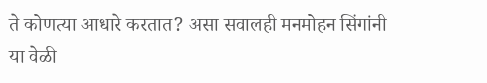ते कोणत्या आधारे करतात? असा सवालही मनमोहन सिंगांनी या वेळी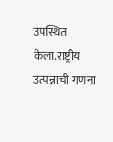उपस्थित केला.राष्ट्रीय उत्पन्नाची गणना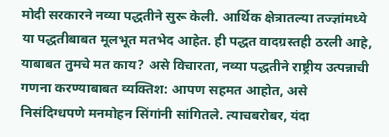मोदी सरकारने नव्या पद्धतीने सुरू केली. आर्थिक क्षेत्रातल्या तज्ज्ञांमध्ये या पद्धतीबाबत मूलभूत मतभेद आहेत. ही पद्धत वादग्रस्तही ठरली आहे, याबाबत तुमचे मत काय? असे विचारता, नव्या पद्धतीने राष्ट्रीय उत्पन्नाची गणना करण्याबाबत व्यक्तिश: आपण सहमत आहोत, असे निसंदिग्धपणे मनमोहन सिंगांनी सांगितले. त्याचबरोबर, यंदा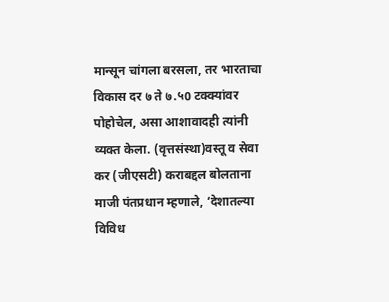मान्सून चांगला बरसला, तर भारताचा विकास दर ७ ते ७.५0 टक्क्यांवर पोहोचेल, असा आशावादही त्यांनी व्यक्त केला. (वृत्तसंस्था)वस्तू व सेवा कर (जीएसटी) कराबद्दल बोलताना माजी पंतप्रधान म्हणाले, ‘देशातल्या विविध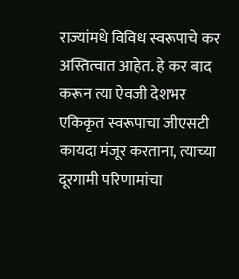राज्यांमधे विविध स्वरूपाचे कर अस्तित्वात आहेत. हे कर बाद करून त्या ऐवजी देशभर एकिकृत स्वरूपाचा जीएसटी कायदा मंजूर करताना, त्याच्या दूरगामी परिणामांचा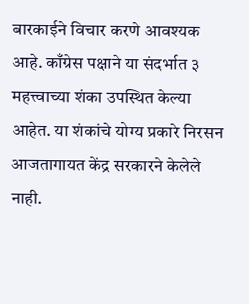बारकाईने विचार करणे आवश्यक आहे. काँग्रेस पक्षाने या संदर्भात ३ महत्त्वाच्या शंका उपस्थित केल्या आहेत. या शंकांचे योग्य प्रकारे निरसन आजतागायत केंद्र सरकारने केलेले नाही.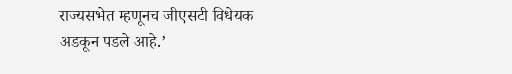राज्यसभेत म्हणूनच जीएसटी विधेयक अडकून पडले आहे.’